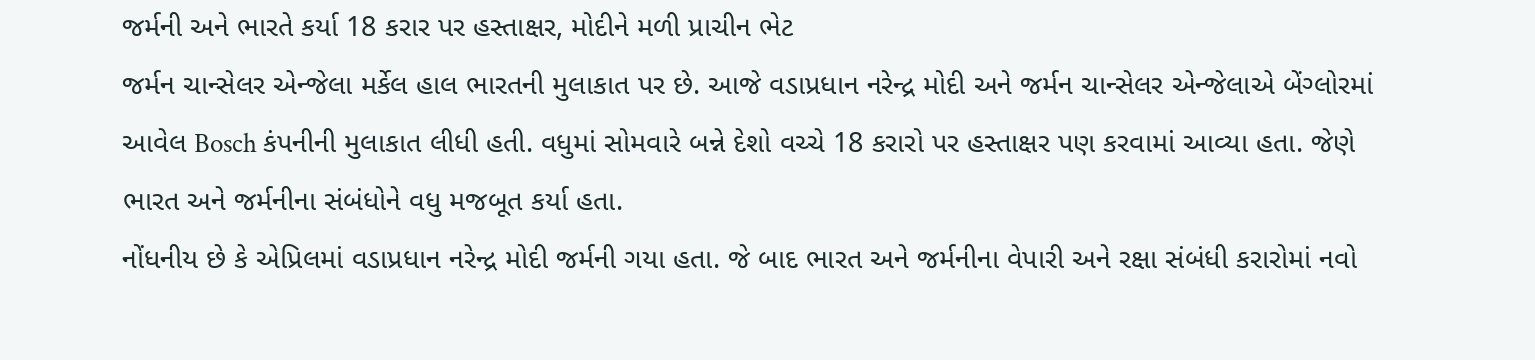જર્મની અને ભારતે કર્યા 18 કરાર પર હસ્તાક્ષર, મોદીને મળી પ્રાચીન ભેટ
જર્મન ચાન્સેલર એન્જેલા મર્કેલ હાલ ભારતની મુલાકાત પર છે. આજે વડાપ્રધાન નરેન્દ્ર મોદી અને જર્મન ચાન્સેલર એન્જેલાએ બેંગ્લોરમાં આવેલ Bosch કંપનીની મુલાકાત લીધી હતી. વધુમાં સોમવારે બન્ને દેશો વચ્ચે 18 કરારો પર હસ્તાક્ષર પણ કરવામાં આવ્યા હતા. જેણે ભારત અને જર્મનીના સંબંધોને વધુ મજબૂત કર્યા હતા.
નોંધનીય છે કે એપ્રિલમાં વડાપ્રધાન નરેન્દ્ર મોદી જર્મની ગયા હતા. જે બાદ ભારત અને જર્મનીના વેપારી અને રક્ષા સંબંધી કરારોમાં નવો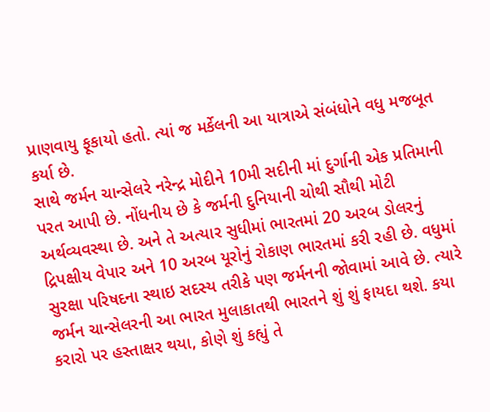પ્રાણવાયુ ફૂકાયો હતો. ત્યાં જ મર્કેલની આ યાત્રાએ સંબંધોને વધુ મજબૂત કર્યા છે.
સાથે જર્મન ચાન્સેલરે નરેન્દ્ર મોદીને 10મી સદીની માં દુર્ગાની એક પ્રતિમાની પરત આપી છે. નોંધનીય છે કે જર્મની દુનિયાની ચોથી સૌથી મોટી અર્થવ્યવસ્થા છે. અને તે અત્યાર સુધીમાં ભારતમાં 20 અરબ ડોલરનું દ્રિપક્ષીય વેપાર અને 10 અરબ યૂરોનું રોકાણ ભારતમાં કરી રહી છે. વધુમાં સુરક્ષા પરિષદના સ્થાઇ સદસ્ય તરીકે પણ જર્મનની જોવામાં આવે છે. ત્યારે જર્મન ચાન્સેલરની આ ભારત મુલાકાતથી ભારતને શું શું ફાયદા થશે. કયા કરારો પર હસ્તાક્ષર થયા, કોણે શું કહ્યું તે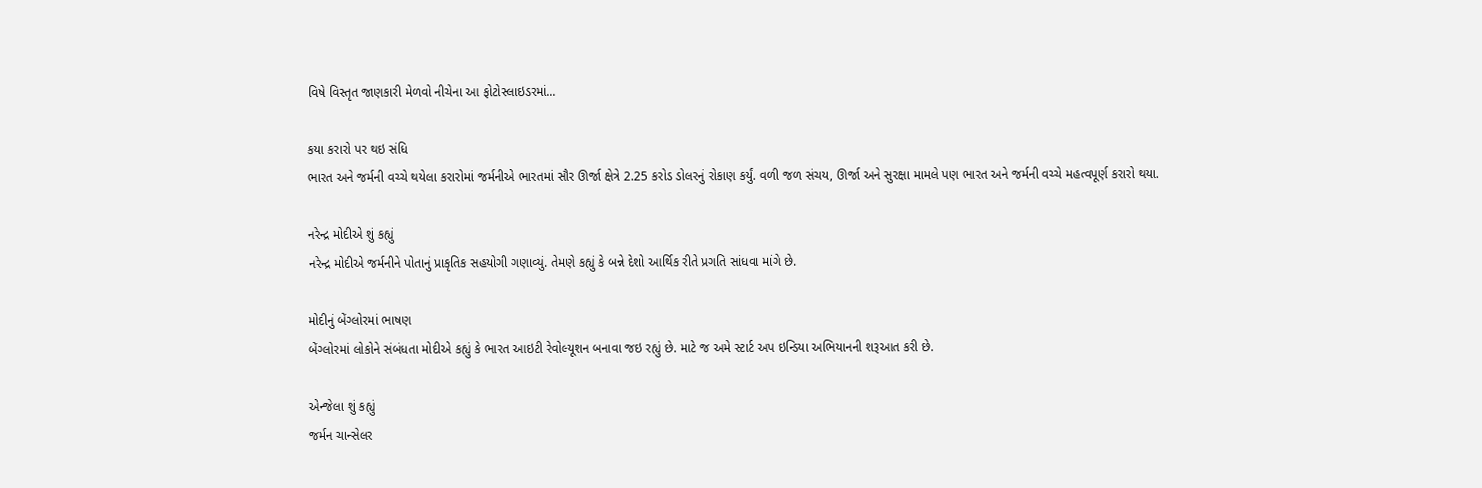વિષે વિસ્તૃત જાણકારી મેળવો નીચેના આ ફોટોસ્લાઇડરમાં...

કયા કરારો પર થઇ સંધિ
ભારત અને જર્મની વચ્ચે થયેલા કરારોમાં જર્મનીએ ભારતમાં સૌર ઊર્જા ક્ષેત્રે 2.25 કરોડ ડોલરનું રોકાણ કર્યું. વળી જળ સંચય, ઊર્જા અને સુરક્ષા મામલે પણ ભારત અને જર્મની વચ્ચે મહત્વપૂર્ણ કરારો થયા.

નરેન્દ્ર મોદીએ શું કહ્યું
નરેન્દ્ર મોદીએ જર્મનીને પોતાનું પ્રાકૃતિક સહયોગી ગણાવ્યું. તેમણે કહ્યું કે બન્ને દેશો આર્થિક રીતે પ્રગતિ સાંધવા માંગે છે.

મોદીનું બેંગ્લોરમાં ભાષણ
બેંગ્લોરમાં લોકોને સંબંધતા મોદીએ કહ્યું કે ભારત આઇટી રેવોલ્યૂશન બનાવા જઇ રહ્યું છે. માટે જ અમે સ્ટાર્ટ અપ ઇન્ડિયા અભિયાનની શરૂઆત કરી છે.

એન્જેલા શું કહ્યું
જર્મન ચાન્સેલર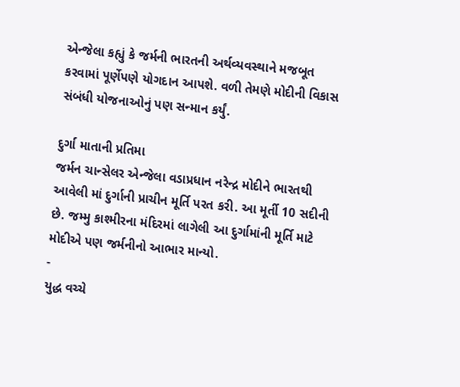એન્જેલા કહ્યું કે જર્મની ભારતની અર્થવ્યવસ્થાને મજબૂત કરવામાં પૂર્ણેપણે યોગદાન આપશે. વળી તેમણે મોદીની વિકાસ સંબંધી યોજનાઓનું પણ સન્માન કર્યું.

દુર્ગા માતાની પ્રતિમા
જર્મન ચાન્સેલર એન્જેલા વડાપ્રધાન નરેન્દ્ર મોદીને ભારતથી આવેલી માં દુર્ગાની પ્રાચીન મૂર્તિ પરત કરી. આ મૂર્તી 10 સદીની છે. જમ્મુ કાશ્મીરના મંદિરમાં લાગેલી આ દુર્ગામાંની મૂર્તિ માટે મોદીએ પણ જર્મનીનો આભાર માન્યો.
-
યુદ્ધ વચ્ચે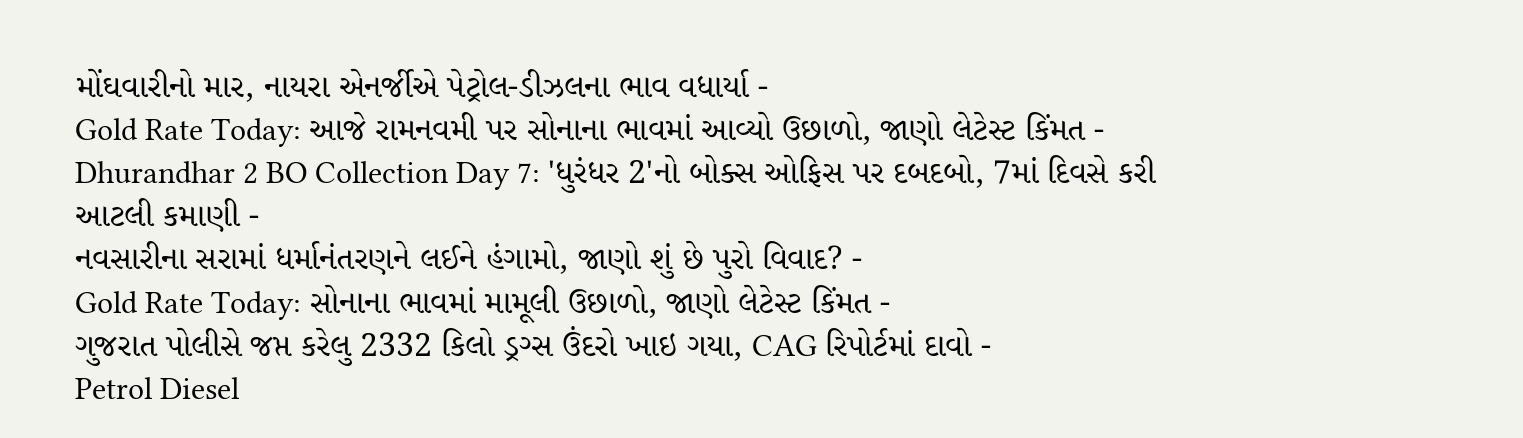મોંઘવારીનો માર, નાયરા એનર્જીએ પેટ્રોલ-ડીઝલના ભાવ વધાર્યા -
Gold Rate Today: આજે રામનવમી પર સોનાના ભાવમાં આવ્યો ઉછાળો, જાણો લેટેસ્ટ કિંમત -
Dhurandhar 2 BO Collection Day 7: 'ધુરંધર 2'નો બોક્સ ઓફિસ પર દબદબો, 7માં દિવસે કરી આટલી કમાણી -
નવસારીના સરામાં ધર્માનંતરણને લઈને હંગામો, જાણો શું છે પુરો વિવાદ? -
Gold Rate Today: સોનાના ભાવમાં મામૂલી ઉછાળો, જાણો લેટેસ્ટ કિંમત -
ગુજરાત પોલીસે જપ્ત કરેલુ 2332 કિલો ડ્રગ્સ ઉંદરો ખાઇ ગયા, CAG રિપોર્ટમાં દાવો -
Petrol Diesel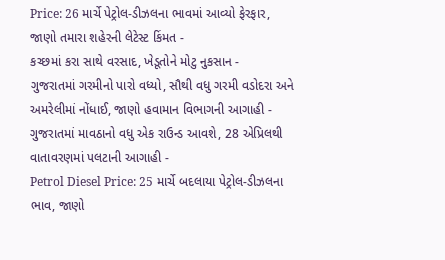Price: 26 માર્ચે પેટ્રોલ-ડીઝલના ભાવમાં આવ્યો ફેરફાર, જાણો તમારા શહેરની લેટેસ્ટ કિંમત -
કચ્છમાં કરા સાથે વરસાદ, ખેડૂતોને મોટુ નુકસાન -
ગુજરાતમાં ગરમીનો પારો વધ્યો, સૌથી વધુ ગરમી વડોદરા અને અમરેલીમાં નોંધાઈ, જાણો હવામાન વિભાગની આગાહી -
ગુજરાતમાં માવઠાનો વધુ એક રાઉન્ડ આવશે, 28 એપ્રિલથી વાતાવરણમાં પલટાની આગાહી -
Petrol Diesel Price: 25 માર્ચે બદલાયા પેટ્રોલ-ડીઝલના ભાવ, જાણો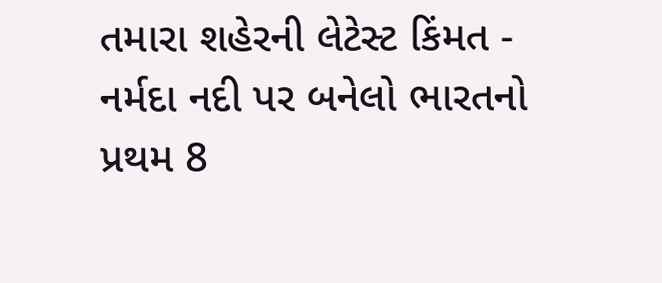તમારા શહેરની લેટેસ્ટ કિંમત -
નર્મદા નદી પર બનેલો ભારતનો પ્રથમ 8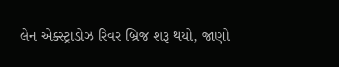લેન એક્સ્ટ્રાડોઝ રિવર બ્રિજ શરૂ થયો, જાણો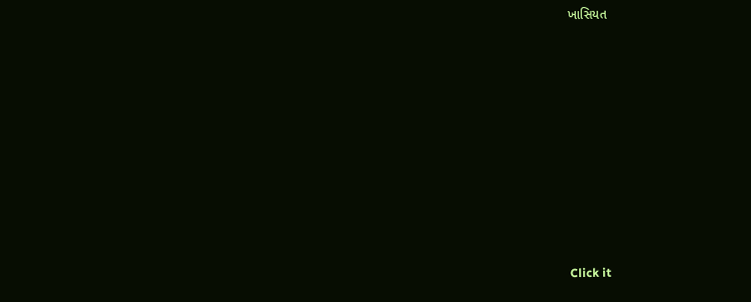ખાસિયત









Click it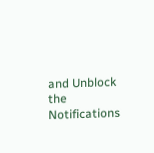and Unblock the Notifications